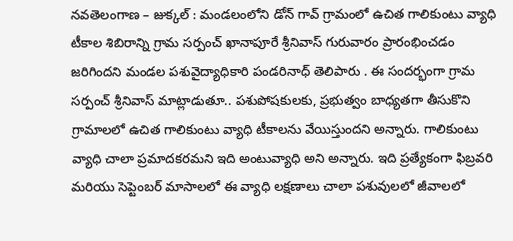నవతెలంగాణ – జుక్కల్ : మండలంలోని డోన్ గావ్ గ్రామంలో ఉచిత గాలికుంటు వ్యాధి టీకాల శిబిరాన్ని గ్రామ సర్పంచ్ ఖానాపూరే శ్రీనివాస్ గురువారం ప్రారంభించడం జరిగిందని మండల పశువైద్యాధికారి పండరినాధ్ తెలిపారు . ఈ సందర్భంగా గ్రామ సర్పంచ్ శ్రీనివాస్ మాట్లాడుతూ.. పశుపోషకులకు, ప్రభుత్వం బాధ్యతగా తీసుకొని గ్రామాలలో ఉచిత గాలికుంటు వ్యాధి టీకాలను వేయిస్తుందని అన్నారు. గాలికుంటు వ్యాధి చాలా ప్రమాదకరమని ఇది అంటువ్యాధి అని అన్నారు. ఇది ప్రత్యేకంగా ఫిబ్రవరి మరియు సెప్టెంబర్ మాసాలలో ఈ వ్యాధి లక్షణాలు చాలా పశువులలో జీవాలలో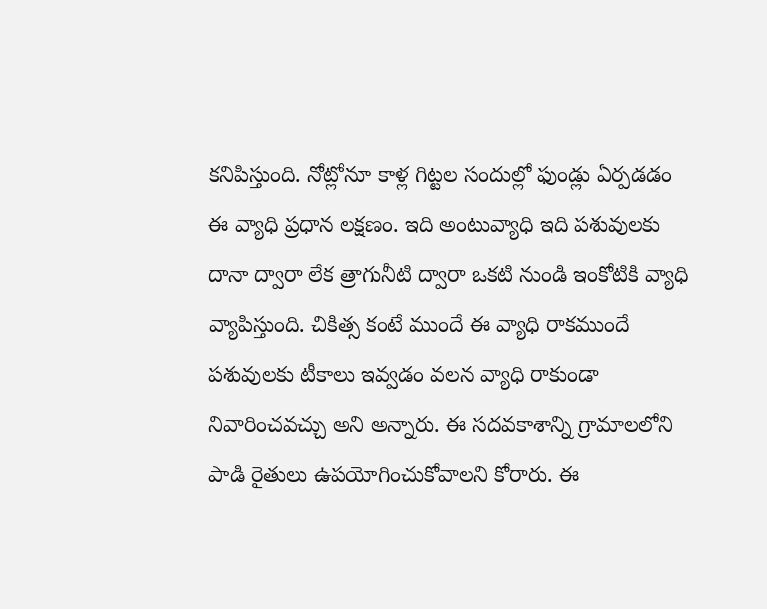కనిపిస్తుంది. నోట్లోనూ కాళ్ల గిట్టల సందుల్లో ఫుండ్లు ఏర్పడడం ఈ వ్యాధి ప్రధాన లక్షణం. ఇది అంటువ్యాధి ఇది పశువులకు దానా ద్వారా లేక త్రాగునీటి ద్వారా ఒకటి నుండి ఇంకోటికి వ్యాధి వ్యాపిస్తుంది. చికిత్స కంటే ముందే ఈ వ్యాధి రాకముందే పశువులకు టీకాలు ఇవ్వడం వలన వ్యాధి రాకుండా నివారించవచ్చు అని అన్నారు. ఈ సదవకాశాన్ని గ్రామాలలోని పాడి రైతులు ఉపయోగించుకోవాలని కోరారు. ఈ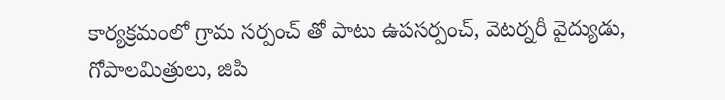కార్యక్రమంలో గ్రామ సర్పంచ్ తో పాటు ఉపసర్పంచ్, వెటర్నరీ వైద్యుడు, గోపాలమిత్రులు, జిపి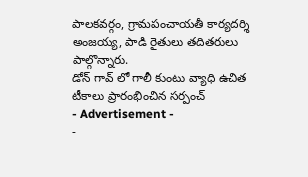పాలకవర్గం, గ్రామపంచాయతీ కార్యదర్శి అంజయ్య, పాడి రైతులు తదితరులు పాల్గొన్నారు.
డోన్ గావ్ లో గాలీ కుంటు వ్యాధి ఉచిత టీకాలు ప్రారంభించిన సర్పంచ్
- Advertisement -
-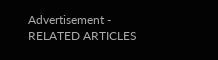Advertisement -
RELATED ARTICLES